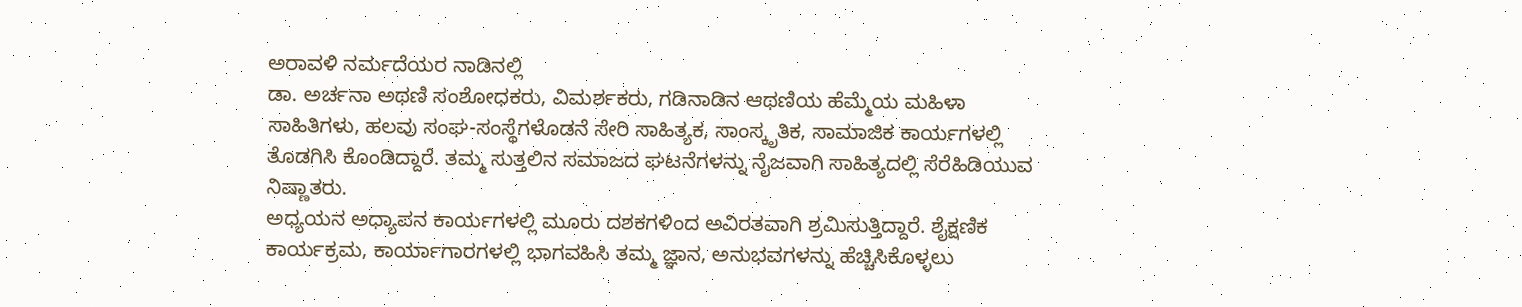ಅರಾವಳಿ ನರ್ಮದೆಯರ ನಾಡಿನಲ್ಲಿ
ಡಾ. ಅರ್ಚನಾ ಅಥಣಿ ಸಂಶೋಧಕರು, ವಿಮರ್ಶಕರು, ಗಡಿನಾಡಿನ ಆಥಣಿಯ ಹೆಮ್ಮೆಯ ಮಹಿಳಾ ಸಾಹಿತಿಗಳು, ಹಲವು ಸಂಘ-ಸಂಸ್ಥೆಗಳೊಡನೆ ಸೇರಿ ಸಾಹಿತ್ಯಕ, ಸಾಂಸ್ಕೃತಿಕ, ಸಾಮಾಜಿಕ ಕಾರ್ಯಗಳಲ್ಲಿ ತೊಡಗಿಸಿ ಕೊಂಡಿದ್ದಾರೆ. ತಮ್ಮ ಸುತ್ತಲಿನ ಸಮಾಜದ ಘಟನೆಗಳನ್ನು ನೈಜವಾಗಿ ಸಾಹಿತ್ಯದಲ್ಲಿ ಸೆರೆಹಿಡಿಯುವ ನಿಷ್ಣಾತರು.
ಅಧ್ಯಯನ ಅಧ್ಯಾಪನ ಕಾರ್ಯಗಳಲ್ಲಿ ಮೂರು ದಶಕಗಳಿಂದ ಅವಿರತವಾಗಿ ಶ್ರಮಿಸುತ್ತಿದ್ದಾರೆ. ಶೈಕ್ಷಣಿಕ ಕಾರ್ಯಕ್ರಮ, ಕಾರ್ಯಾಗಾರಗಳಲ್ಲಿ ಭಾಗವಹಿಸಿ ತಮ್ಮ ಜ್ಞಾನ, ಅನುಭವಗಳನ್ನು ಹೆಚ್ಚಿಸಿಕೊಳ್ಳಲು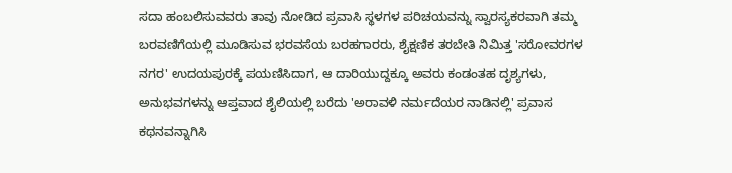ಸದಾ ಹಂಬಲಿಸುವವರು ತಾವು ನೋಡಿದ ಪ್ರವಾಸಿ ಸ್ಥಳಗಳ ಪರಿಚಯವನ್ನು ಸ್ವಾರಸ್ಯಕರವಾಗಿ ತಮ್ಮ ಬರವಣಿಗೆಯಲ್ಲಿ ಮೂಡಿಸುವ ಭರವಸೆಯ ಬರಹಗಾರರು, ಶೈಕ್ಷಣಿಕ ತರಬೇತಿ ನಿಮಿತ್ತ 'ಸರೋವರಗಳ ನಗರ' ಉದಯಪುರಕ್ಕೆ ಪಯಣಿಸಿದಾಗ, ಆ ದಾರಿಯುದ್ದಕ್ಕೂ ಅವರು ಕಂಡಂತಹ ದೃಶ್ಯಗಳು, ಅನುಭವಗಳನ್ನು ಆಪ್ತವಾದ ಶೈಲಿಯಲ್ಲಿ ಬರೆದು 'ಅರಾವಳಿ ನರ್ಮದೆಯರ ನಾಡಿನಲ್ಲಿ' ಪ್ರವಾಸ ಕಥನವನ್ನಾಗಿಸಿ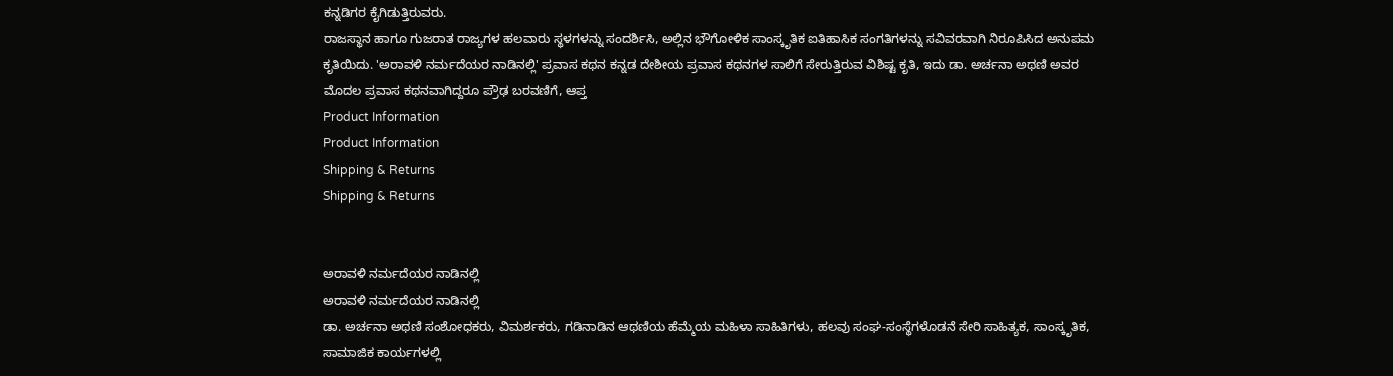ಕನ್ನಡಿಗರ ಕೈಗಿಡುತ್ತಿರುವರು.
ರಾಜಸ್ಥಾನ ಹಾಗೂ ಗುಜರಾತ ರಾಜ್ಯಗಳ ಹಲವಾರು ಸ್ಥಳಗಳನ್ನು ಸಂದರ್ಶಿಸಿ, ಅಲ್ಲಿನ ಭೌಗೋಳಿಕ ಸಾಂಸ್ಕೃತಿಕ ಐತಿಹಾಸಿಕ ಸಂಗತಿಗಳನ್ನು ಸವಿವರವಾಗಿ ನಿರೂಪಿಸಿದ ಅನುಪಮ ಕೃತಿಯಿದು. 'ಅರಾವಳಿ ನರ್ಮದೆಯರ ನಾಡಿನಲ್ಲಿ' ಪ್ರವಾಸ ಕಥನ ಕನ್ನಡ ದೇಶೀಯ ಪ್ರವಾಸ ಕಥನಗಳ ಸಾಲಿಗೆ ಸೇರುತ್ತಿರುವ ವಿಶಿಷ್ಟ ಕೃತಿ, ಇದು ಡಾ. ಅರ್ಚನಾ ಅಥಣಿ ಅವರ ಮೊದಲ ಪ್ರವಾಸ ಕಥನವಾಗಿದ್ದರೂ ಪ್ರೌಢ ಬರವಣಿಗೆ, ಆಪ್ತ
Product Information
Product Information
Shipping & Returns
Shipping & Returns


ಅರಾವಳಿ ನರ್ಮದೆಯರ ನಾಡಿನಲ್ಲಿ
ಅರಾವಳಿ ನರ್ಮದೆಯರ ನಾಡಿನಲ್ಲಿ
ಡಾ. ಅರ್ಚನಾ ಅಥಣಿ ಸಂಶೋಧಕರು, ವಿಮರ್ಶಕರು, ಗಡಿನಾಡಿನ ಆಥಣಿಯ ಹೆಮ್ಮೆಯ ಮಹಿಳಾ ಸಾಹಿತಿಗಳು, ಹಲವು ಸಂಘ-ಸಂಸ್ಥೆಗಳೊಡನೆ ಸೇರಿ ಸಾಹಿತ್ಯಕ, ಸಾಂಸ್ಕೃತಿಕ, ಸಾಮಾಜಿಕ ಕಾರ್ಯಗಳಲ್ಲಿ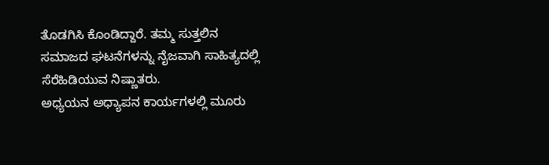ತೊಡಗಿಸಿ ಕೊಂಡಿದ್ದಾರೆ. ತಮ್ಮ ಸುತ್ತಲಿನ ಸಮಾಜದ ಘಟನೆಗಳನ್ನು ನೈಜವಾಗಿ ಸಾಹಿತ್ಯದಲ್ಲಿ ಸೆರೆಹಿಡಿಯುವ ನಿಷ್ಣಾತರು.
ಅಧ್ಯಯನ ಅಧ್ಯಾಪನ ಕಾರ್ಯಗಳಲ್ಲಿ ಮೂರು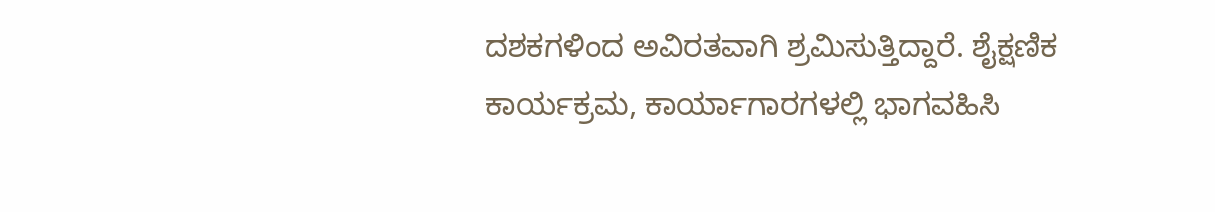ದಶಕಗಳಿಂದ ಅವಿರತವಾಗಿ ಶ್ರಮಿಸುತ್ತಿದ್ದಾರೆ. ಶೈಕ್ಷಣಿಕ ಕಾರ್ಯಕ್ರಮ, ಕಾರ್ಯಾಗಾರಗಳಲ್ಲಿ ಭಾಗವಹಿಸಿ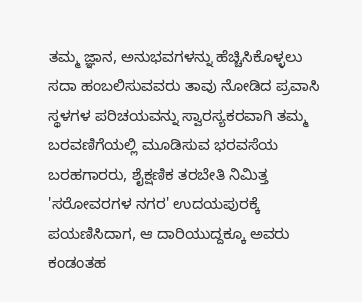ತಮ್ಮ ಜ್ಞಾನ, ಅನುಭವಗಳನ್ನು ಹೆಚ್ಚಿಸಿಕೊಳ್ಳಲು ಸದಾ ಹಂಬಲಿಸುವವರು ತಾವು ನೋಡಿದ ಪ್ರವಾಸಿ ಸ್ಥಳಗಳ ಪರಿಚಯವನ್ನು ಸ್ವಾರಸ್ಯಕರವಾಗಿ ತಮ್ಮ ಬರವಣಿಗೆಯಲ್ಲಿ ಮೂಡಿಸುವ ಭರವಸೆಯ ಬರಹಗಾರರು, ಶೈಕ್ಷಣಿಕ ತರಬೇತಿ ನಿಮಿತ್ತ 'ಸರೋವರಗಳ ನಗರ' ಉದಯಪುರಕ್ಕೆ ಪಯಣಿಸಿದಾಗ, ಆ ದಾರಿಯುದ್ದಕ್ಕೂ ಅವರು ಕಂಡಂತಹ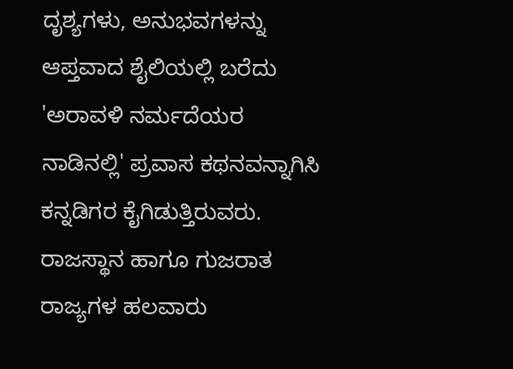ದೃಶ್ಯಗಳು, ಅನುಭವಗಳನ್ನು ಆಪ್ತವಾದ ಶೈಲಿಯಲ್ಲಿ ಬರೆದು 'ಅರಾವಳಿ ನರ್ಮದೆಯರ ನಾಡಿನಲ್ಲಿ' ಪ್ರವಾಸ ಕಥನವನ್ನಾಗಿಸಿ ಕನ್ನಡಿಗರ ಕೈಗಿಡುತ್ತಿರುವರು.
ರಾಜಸ್ಥಾನ ಹಾಗೂ ಗುಜರಾತ ರಾಜ್ಯಗಳ ಹಲವಾರು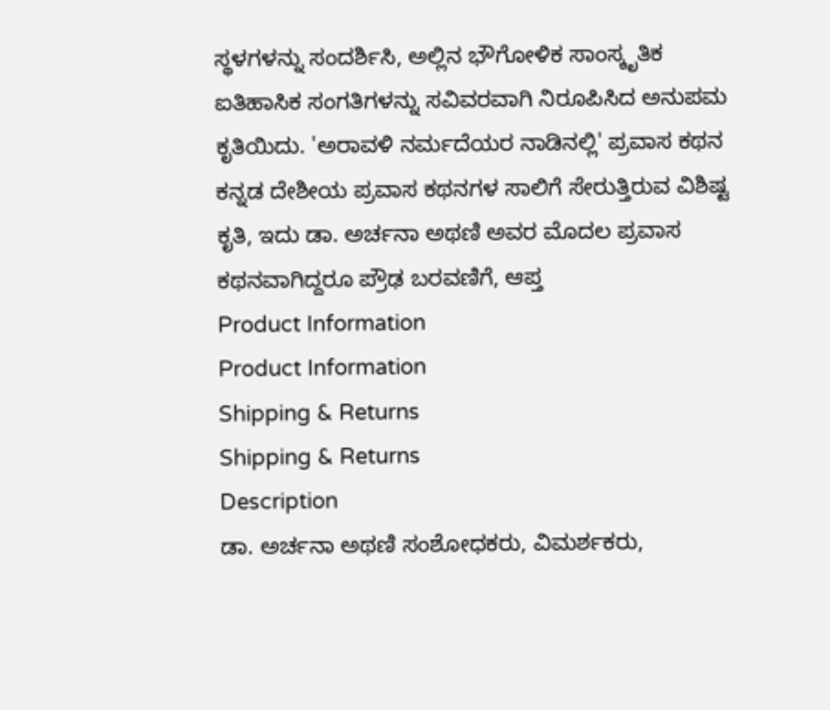ಸ್ಥಳಗಳನ್ನು ಸಂದರ್ಶಿಸಿ, ಅಲ್ಲಿನ ಭೌಗೋಳಿಕ ಸಾಂಸ್ಕೃತಿಕ ಐತಿಹಾಸಿಕ ಸಂಗತಿಗಳನ್ನು ಸವಿವರವಾಗಿ ನಿರೂಪಿಸಿದ ಅನುಪಮ ಕೃತಿಯಿದು. 'ಅರಾವಳಿ ನರ್ಮದೆಯರ ನಾಡಿನಲ್ಲಿ' ಪ್ರವಾಸ ಕಥನ ಕನ್ನಡ ದೇಶೀಯ ಪ್ರವಾಸ ಕಥನಗಳ ಸಾಲಿಗೆ ಸೇರುತ್ತಿರುವ ವಿಶಿಷ್ಟ ಕೃತಿ, ಇದು ಡಾ. ಅರ್ಚನಾ ಅಥಣಿ ಅವರ ಮೊದಲ ಪ್ರವಾಸ ಕಥನವಾಗಿದ್ದರೂ ಪ್ರೌಢ ಬರವಣಿಗೆ, ಆಪ್ತ
Product Information
Product Information
Shipping & Returns
Shipping & Returns
Description
ಡಾ. ಅರ್ಚನಾ ಅಥಣಿ ಸಂಶೋಧಕರು, ವಿಮರ್ಶಕರು,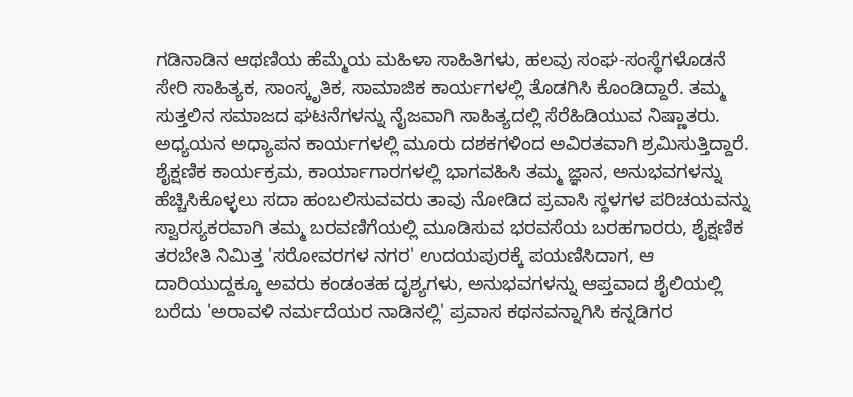ಗಡಿನಾಡಿನ ಆಥಣಿಯ ಹೆಮ್ಮೆಯ ಮಹಿಳಾ ಸಾಹಿತಿಗಳು, ಹಲವು ಸಂಘ-ಸಂಸ್ಥೆಗಳೊಡನೆ ಸೇರಿ ಸಾಹಿತ್ಯಕ, ಸಾಂಸ್ಕೃತಿಕ, ಸಾಮಾಜಿಕ ಕಾರ್ಯಗಳಲ್ಲಿ ತೊಡಗಿಸಿ ಕೊಂಡಿದ್ದಾರೆ. ತಮ್ಮ ಸುತ್ತಲಿನ ಸಮಾಜದ ಘಟನೆಗಳನ್ನು ನೈಜವಾಗಿ ಸಾಹಿತ್ಯದಲ್ಲಿ ಸೆರೆಹಿಡಿಯುವ ನಿಷ್ಣಾತರು.
ಅಧ್ಯಯನ ಅಧ್ಯಾಪನ ಕಾರ್ಯಗಳಲ್ಲಿ ಮೂರು ದಶಕಗಳಿಂದ ಅವಿರತವಾಗಿ ಶ್ರಮಿಸುತ್ತಿದ್ದಾರೆ. ಶೈಕ್ಷಣಿಕ ಕಾರ್ಯಕ್ರಮ, ಕಾರ್ಯಾಗಾರಗಳಲ್ಲಿ ಭಾಗವಹಿಸಿ ತಮ್ಮ ಜ್ಞಾನ, ಅನುಭವಗಳನ್ನು ಹೆಚ್ಚಿಸಿಕೊಳ್ಳಲು ಸದಾ ಹಂಬಲಿಸುವವರು ತಾವು ನೋಡಿದ ಪ್ರವಾಸಿ ಸ್ಥಳಗಳ ಪರಿಚಯವನ್ನು ಸ್ವಾರಸ್ಯಕರವಾಗಿ ತಮ್ಮ ಬರವಣಿಗೆಯಲ್ಲಿ ಮೂಡಿಸುವ ಭರವಸೆಯ ಬರಹಗಾರರು, ಶೈಕ್ಷಣಿಕ ತರಬೇತಿ ನಿಮಿತ್ತ 'ಸರೋವರಗಳ ನಗರ' ಉದಯಪುರಕ್ಕೆ ಪಯಣಿಸಿದಾಗ, ಆ ದಾರಿಯುದ್ದಕ್ಕೂ ಅವರು ಕಂಡಂತಹ ದೃಶ್ಯಗಳು, ಅನುಭವಗಳನ್ನು ಆಪ್ತವಾದ ಶೈಲಿಯಲ್ಲಿ ಬರೆದು 'ಅರಾವಳಿ ನರ್ಮದೆಯರ ನಾಡಿನಲ್ಲಿ' ಪ್ರವಾಸ ಕಥನವನ್ನಾಗಿಸಿ ಕನ್ನಡಿಗರ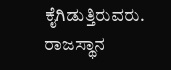ಕೈಗಿಡುತ್ತಿರುವರು.
ರಾಜಸ್ಥಾನ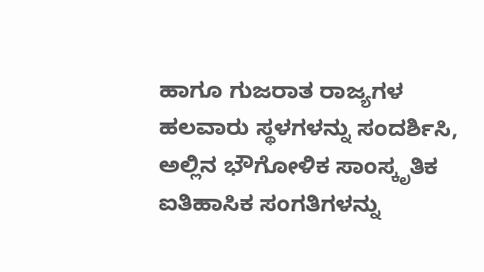ಹಾಗೂ ಗುಜರಾತ ರಾಜ್ಯಗಳ ಹಲವಾರು ಸ್ಥಳಗಳನ್ನು ಸಂದರ್ಶಿಸಿ, ಅಲ್ಲಿನ ಭೌಗೋಳಿಕ ಸಾಂಸ್ಕೃತಿಕ ಐತಿಹಾಸಿಕ ಸಂಗತಿಗಳನ್ನು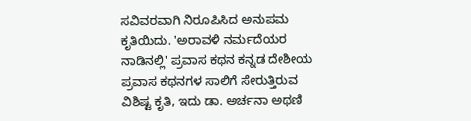ಸವಿವರವಾಗಿ ನಿರೂಪಿಸಿದ ಅನುಪಮ ಕೃತಿಯಿದು. 'ಅರಾವಳಿ ನರ್ಮದೆಯರ ನಾಡಿನಲ್ಲಿ' ಪ್ರವಾಸ ಕಥನ ಕನ್ನಡ ದೇಶೀಯ ಪ್ರವಾಸ ಕಥನಗಳ ಸಾಲಿಗೆ ಸೇರುತ್ತಿರುವ ವಿಶಿಷ್ಟ ಕೃತಿ, ಇದು ಡಾ. ಅರ್ಚನಾ ಅಥಣಿ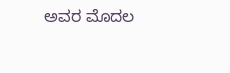ಅವರ ಮೊದಲ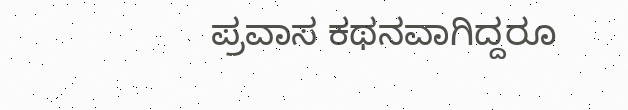ಪ್ರವಾಸ ಕಥನವಾಗಿದ್ದರೂ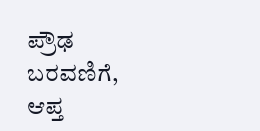ಪ್ರೌಢ ಬರವಣಿಗೆ, ಆಪ್ತ